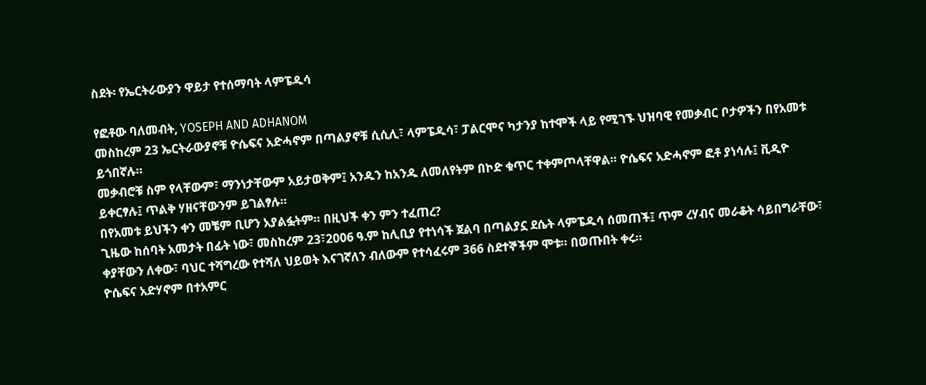ስደት፡ የኤርትራውያን ዋይታ የተሰማባት ላምፔዱሳ

የፎቶው ባለመብት, YOSEPH AND ADHANOM
መስከረም 23 ኤርትራውያኖቹ ዮሴፍና አድሓኖም በጣልያኖቹ ሲሲሊ፣ ላምፔዱሳ፣ ፓልርሞና ካታንያ ከተሞች ላይ የሚገኙ ህዝባዊ የመቃብር ቦታዎችን በየአመቱ ይጎበኛሉ።
መቃብሮቹ ስም የላቸውም፣ ማንነታቸውም አይታወቅም፤ አንዱን ከአንዱ ለመለየትም በኮድ ቁጥር ተቀምጦላቸዋል። ዮሴፍና አድሓኖም ፎቶ ያነሳሉ፤ ቪዲዮ ይቀርፃሉ፤ ጥልቅ ሃዘናቸውንም ይገልፃሉ።
በየአመቱ ይህችን ቀን መቼም ቢሆን አያልፏትም። በዚህች ቀን ምን ተፈጠረ?
ጊዜው ከሰባት አመታት በፊት ነው፣ መስከረም 23፣2006 ዓ.ም ከሊቢያ የተነሳች ጀልባ በጣልያኗ ደሴት ላምፔዱሳ ሰመጠች፤ ጥም ረሃብና መራቆት ሳይበግራቸው፣ ቀያቸውን ለቀው፣ ባህር ተሻግረው የተሻለ ህይወት እናገኛለን ብለውም የተሳፈሩም 366 ስደተኞችም ሞቱ። በወጡበት ቀሩ።
ዮሴፍና አድሃኖም በተአምር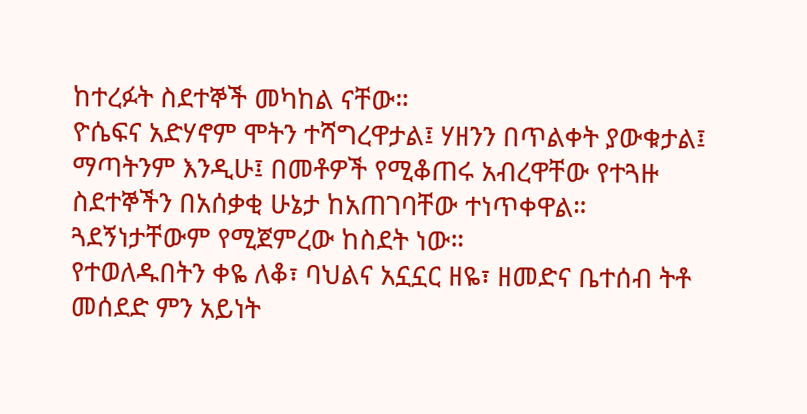ከተረፉት ስደተኞች መካከል ናቸው።
ዮሴፍና አድሃኖም ሞትን ተሻግረዋታል፤ ሃዘንን በጥልቀት ያውቁታል፤ ማጣትንም እንዲሁ፤ በመቶዎች የሚቆጠሩ አብረዋቸው የተጓዙ ስደተኞችን በአሰቃቂ ሁኔታ ከአጠገባቸው ተነጥቀዋል።
ጓደኝነታቸውም የሚጀምረው ከስደት ነው።
የተወለዱበትን ቀዬ ለቆ፣ ባህልና አኗኗር ዘዬ፣ ዘመድና ቤተሰብ ትቶ መሰደድ ምን አይነት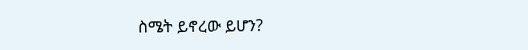ስሜት ይኖረው ይሆን?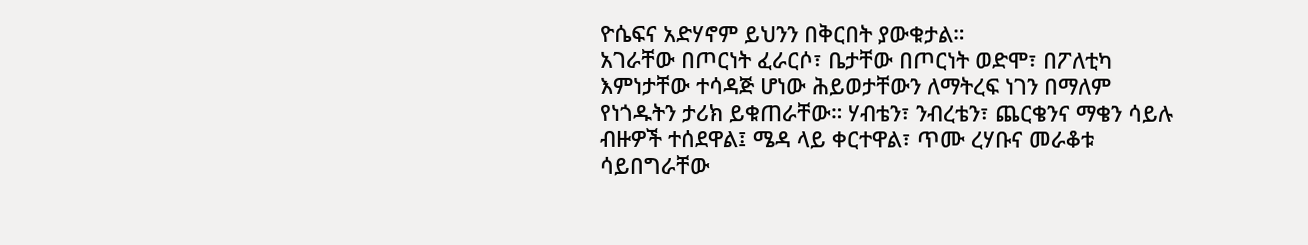ዮሴፍና አድሃኖም ይህንን በቅርበት ያውቁታል።
አገራቸው በጦርነት ፈራርሶ፣ ቤታቸው በጦርነት ወድሞ፣ በፖለቲካ እምነታቸው ተሳዳጅ ሆነው ሕይወታቸውን ለማትረፍ ነገን በማለም የነጎዱትን ታሪክ ይቁጠራቸው። ሃብቴን፣ ንብረቴን፣ ጨርቄንና ማቄን ሳይሉ ብዙዎች ተሰደዋል፤ ሜዳ ላይ ቀርተዋል፣ ጥሙ ረሃቡና መራቆቱ ሳይበግራቸው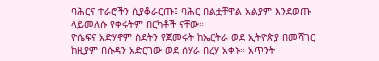ባሕርና ተራሮችን ሲያቆራርጡ፤ ባሕር በልቷቸዋል አልያም እንደወጡ ላይመለሱ የቀሩትም በርካቶች ናቸው።
ዮሴፍና አድሃኖም ስደትን የጀመሩት ከኤርትራ ወደ ኢትዮጵያ በመሻገር ከዚያም በሱዳን አድርገው ወደ ሰሃራ በረሃ አቀኑ። አጥንት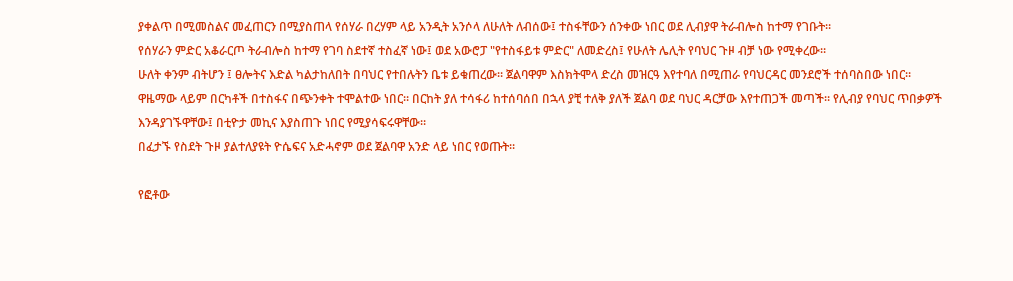ያቀልጥ በሚመስልና መፈጠርን በሚያስጠላ የሰሃራ በረሃም ላይ አንዲት አንሶላ ለሁለት ለብሰው፤ ተስፋቸውን ሰንቀው ነበር ወደ ሊብያዋ ትራብሎስ ከተማ የገቡት።
የሰሃራን ምድር አቆራርጦ ትራብሎስ ከተማ የገባ ስደተኛ ተስፈኛ ነው፤ ወደ አውሮፓ "የተስፋይቱ ምድር" ለመድረስ፤ የሁለት ሌሊት የባህር ጉዞ ብቻ ነው የሚቀረው።
ሁለት ቀንም ብትሆን ፤ ፀሎትና እድል ካልታከለበት በባህር የተበሉትን ቤቱ ይቁጠረው። ጀልባዋም እስክትሞላ ድረስ መዝርዓ እየተባለ በሚጠራ የባህርዳር መንደሮች ተሰባስበው ነበር።
ዋዜማው ላይም በርካቶች በተስፋና በጭንቀት ተሞልተው ነበር። በርከት ያለ ተሳፋሪ ከተሰባሰበ በኋላ ያቺ ተለቅ ያለች ጀልባ ወደ ባህር ዳርቻው እየተጠጋች መጣች። የሊብያ የባህር ጥበቃዎች እንዳያገኙዋቸው፤ በቲዮታ መኪና እያስጠጉ ነበር የሚያሳፍሩዋቸው።
በፈታኙ የስደት ጉዞ ያልተለያዩት ዮሴፍና አድሓኖም ወደ ጀልባዋ አንድ ላይ ነበር የወጡት።

የፎቶው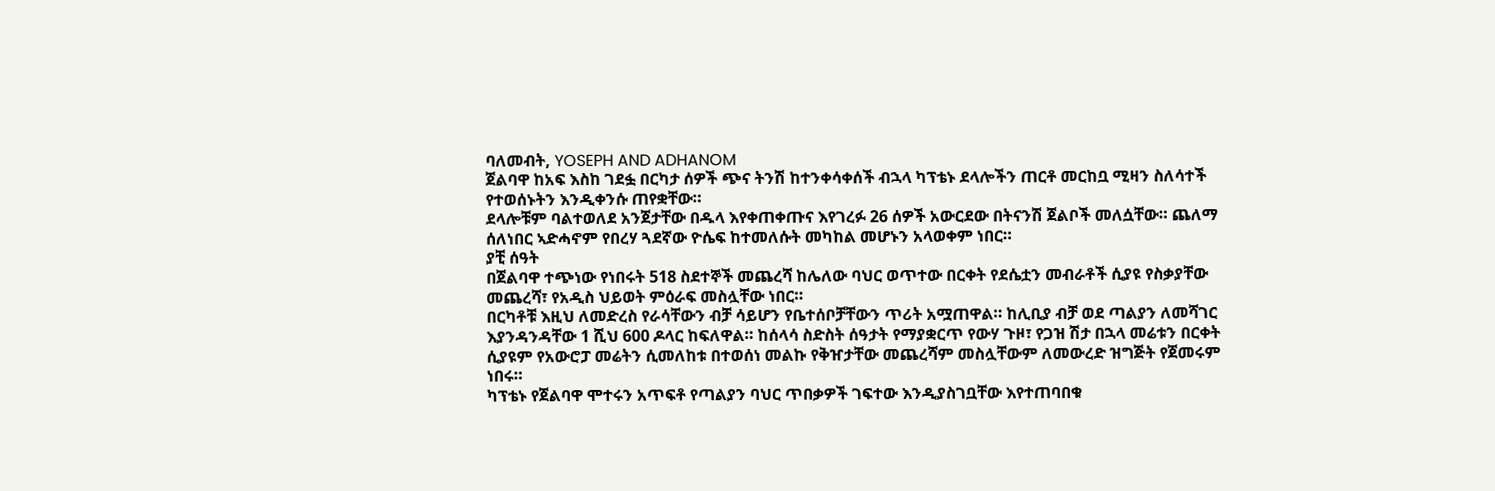ባለመብት, YOSEPH AND ADHANOM
ጀልባዋ ከአፍ እስከ ገደፏ በርካታ ሰዎች ጭና ትንሽ ከተንቀሳቀሰች ብኋላ ካፕቴኑ ደላሎችን ጠርቶ መርከቧ ሚዛን ስለሳተች የተወሰኑትን እንዲቀንሱ ጠየቋቸው።
ደላሎቹም ባልተወለደ አንጀታቸው በዱላ እየቀጠቀጡና እየገረፉ 26 ሰዎች አውርደው በትናንሽ ጀልቦች መለሷቸው። ጨለማ ሰለነበር ኣድሓኖም የበረሃ ጓደኛው ዮሴፍ ከተመለሱት መካከል መሆኑን አላወቀም ነበር።
ያቺ ሰዓት
በጀልባዋ ተጭነው የነበሩት 518 ስደተኞች መጨረሻ ከሌለው ባህር ወጥተው በርቀት የደሴቷን መብራቶች ሲያዩ የስቃያቸው መጨረሻ፣ የአዲስ ህይወት ምዕራፍ መስሏቸው ነበር።
በርካቶቹ እዚህ ለመድረስ የራሳቸውን ብቻ ሳይሆን የቤተሰቦቻቸውን ጥሪት አሟጠዋል። ከሊቢያ ብቻ ወደ ጣልያን ለመሻገር እያንዳንዳቸው 1 ሺህ 600 ዶላር ከፍለዋል። ከሰላሳ ስድስት ሰዓታት የማያቋርጥ የውሃ ጉዞ፣ የጋዝ ሽታ በኋላ መሬቱን በርቀት ሲያዩም የአውሮፓ መሬትን ሲመለከቱ በተወሰነ መልኩ የቅዠታቸው መጨረሻም መስሏቸውም ለመውረድ ዝግጅት የጀመሩም ነበሩ።
ካፕቴኑ የጀልባዋ ሞተሩን አጥፍቶ የጣልያን ባህር ጥበቃዎች ገፍተው እንዲያስገቧቸው እየተጠባበቁ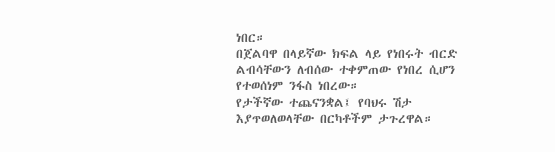ነበር።
በጀልባዋ በላይኛው ክፍል ላይ የነበሩት ብርድ ልብሳቸውን ለብሰው ተቀምጠው የነበረ ሲሆን የተወሰነም ንፋስ ነበረው።
የታችኛው ተጨናንቋል፤ የባህሩ ሽታ እያጥወለወላቸው በርካቶችም ታጉረዋል።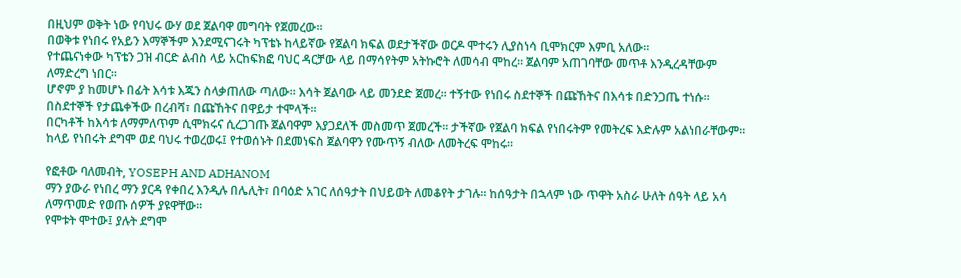በዚህም ወቅት ነው የባህሩ ውሃ ወደ ጀልባዋ መግባት የጀመረው።
በወቅቱ የነበሩ የአይን እማኞችም እንደሚናገሩት ካፕቴኑ ከላይኛው የጀልባ ክፍል ወደታችኛው ወርዶ ሞተሩን ሊያስነሳ ቢሞክርም እምቢ አለው።
የተጨናነቀው ካፕቴን ጋዝ ብርድ ልብስ ላይ አርከፍክፎ ባህር ዳርቻው ላይ በማሳየትም አትኩሮት ለመሳብ ሞከረ። ጀልባም አጠገባቸው መጥቶ እንዲረዳቸውም ለማድረግ ነበር።
ሆኖም ያ ከመሆኑ በፊት እሳቱ እጁን ስላቃጠለው ጣለው። እሳት ጀልባው ላይ መንደድ ጀመረ። ተኝተው የነበሩ ስደተኞች በጩኸትና በእሳቱ በድንጋጤ ተነሱ። በስደተኞች የታጨቀችው በረብሻ፣ በጩኸትና በዋይታ ተሞላች።
በርካቶች ከእሳቱ ለማምለጥም ሲሞክሩና ሲረጋገጡ ጀልባዋም እያጋደለች መስመጥ ጀመረች። ታችኛው የጀልባ ክፍል የነበሩትም የመትረፍ እድሉም አልነበራቸውም።
ከላይ የነበሩት ደግሞ ወደ ባህሩ ተወረወሩ፤ የተወሰኑት በደመነፍስ ጀልባዋን የሙጥኝ ብለው ለመትረፍ ሞከሩ።

የፎቶው ባለመብት, YOSEPH AND ADHANOM
ማን ያውራ የነበረ ማን ያርዳ የቀበረ እንዲሉ በሌሊት፣ በባዕድ አገር ለሰዓታት በህይወት ለመቆየት ታገሉ። ከሰዓታት በኋላም ነው ጥዋት አስራ ሁለት ሰዓት ላይ አሳ ለማጥመድ የወጡ ሰዎች ያዩዋቸው።
የሞቱት ሞተው፤ ያሉት ደግሞ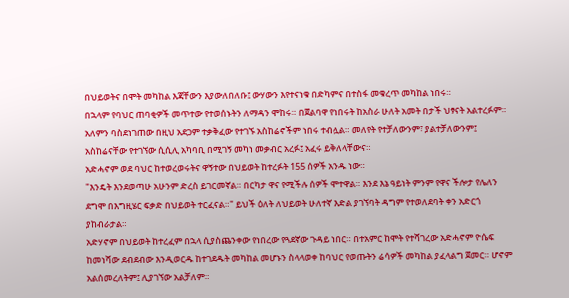በህይወትና በሞት መካከል እጃቸውን እያውለበለቡ፤ ውሃውን እየተናነቁ በድካምና በተስፋ መቁረጥ መካከል ነበሩ።
በኋላም የባህር ጠባቂዎች መጥተው የተወሰኑትን ለማዳን ሞከሩ። በጀልባዋ የነበሩት ከአስራ ሁለት አመት በታች ህፃናት አልተረፉም።
አለምን ባስደነገጠው በዚህ አደጋም ተቃቅፈው የተገኙ አስከሬኖችም ነበሩ ተብሏል። መለየት የተቻለውንም፣ ያልተቻለውንም፤ አስከሬናቸው የተገኘው ሲሲሊ አካባቢ በሚገኝ መካነ መቃብር አረፉ፤ አፈሩ ይቅለላቸውና።
አድሓኖም ወደ ባህር ከተወረወሩትና ዋኝተው በህይወት ከተረፉት 155 ሰዎች አንዱ ነው።
"እንዴት እንደወጣሁ አሁንም ድረስ ይገርመኛል። በርካታ ዋና የሚችሉ ሰዎች ሞተዋል። እንደ እኔ ዓይነት ምንም የዋና ችሎታ የሌለን ደግሞ በእግዚሄር ፍቃድ በህይወት ተርፈናል።" ይህች ዕለት ለህይወት ሁለተኛ እድል ያገኘባት ዳግም የተወለደባት ቀን አድርጎ ያከብራታል።
አድሃኖም በህይወት ከተረፈም በኋላ ሲያስጨንቀው የነበረው የጓደኛው ጉዳይ ነበር። በተአምር ከሞት የተሻገረው አድሓኖም ዮሴፍ ከመነሻው ደብደብው እንዲወርዱ ከተገደዱት መካከል መሆኑን ስላላወቀ ከባህር የወጡትን ሬሳዎች መካከል ያፈላልግ ጀመር። ሆኖም አልሰመረለትም፤ ሊያገኘው አልቻለም።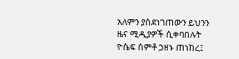አለምን ያስደነገጠውን ይህንን ዜና ሚዲያዎች ሲቀባበሉት ዮሴፍ ሰምቶ ኃዘኑ ጠነከረ፤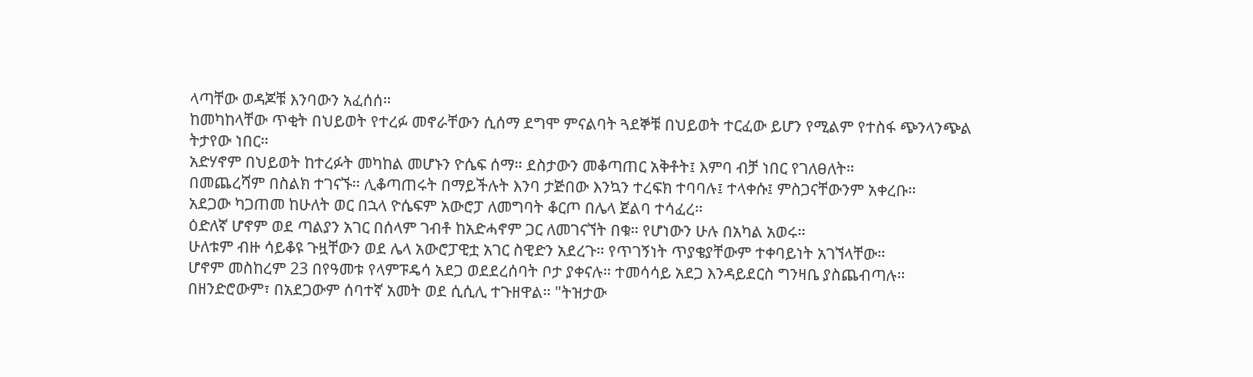ላጣቸው ወዳጆቹ እንባውን አፈሰሰ።
ከመካከላቸው ጥቂት በህይወት የተረፉ መኖራቸውን ሲሰማ ደግሞ ምናልባት ጓደኞቹ በህይወት ተርፈው ይሆን የሚልም የተስፋ ጭንላንጭል ትታየው ነበር።
አድሃኖም በህይወት ከተረፉት መካከል መሆኑን ዮሴፍ ሰማ። ደስታውን መቆጣጠር አቅቶት፤ እምባ ብቻ ነበር የገለፀለት።
በመጨረሻም በስልክ ተገናኙ። ሊቆጣጠሩት በማይችሉት እንባ ታጅበው እንኳን ተረፍክ ተባባሉ፤ ተላቀሱ፤ ምስጋናቸውንም አቀረቡ።
አደጋው ካጋጠመ ከሁለት ወር በኋላ ዮሴፍም አውሮፓ ለመግባት ቆርጦ በሌላ ጀልባ ተሳፈረ።
ዕድለኛ ሆኖም ወደ ጣልያን አገር በሰላም ገብቶ ከአድሓኖም ጋር ለመገናኘት በቁ። የሆነውን ሁሉ በአካል አወሩ።
ሁለቱም ብዙ ሳይቆዩ ጉዟቸውን ወደ ሌላ አውሮፓዊቷ አገር ስዊድን አደረጉ። የጥገኝነት ጥያቄያቸውም ተቀባይነት አገኘላቸው።
ሆኖም መስከረም 23 በየዓመቱ የላምፑዴሳ አደጋ ወደደረሰባት ቦታ ያቀናሉ። ተመሳሳይ አደጋ እንዳይደርስ ግንዛቤ ያስጨብጣሉ።
በዘንድሮውም፣ በአደጋውም ሰባተኛ አመት ወደ ሲሲሊ ተጉዘዋል። "ትዝታው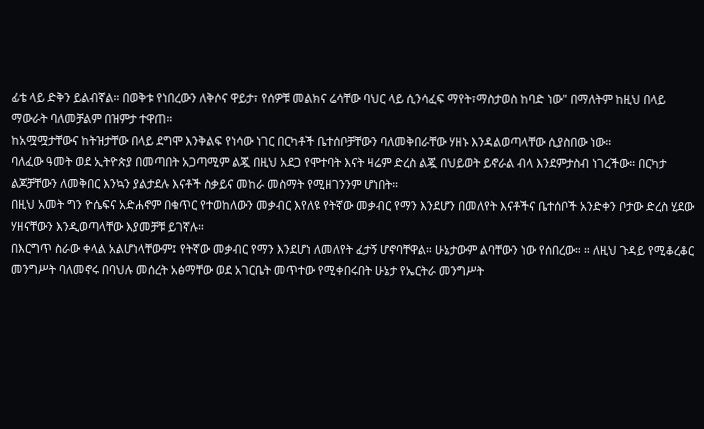ፊቴ ላይ ድቅን ይልብኛል። በወቅቱ የነበረውን ለቅሶና ዋይታ፣ የሰዎቹ መልክና ሬሳቸው ባህር ላይ ሲንሳፈፍ ማየት፣ማስታወስ ከባድ ነው" በማለትም ከዚህ በላይ ማውራት ባለመቻልም በዝምታ ተዋጠ።
ከአሟሟታቸውና ከትዝታቸው በላይ ደግሞ እንቅልፍ የነሳው ነገር በርካቶች ቤተሰቦቻቸውን ባለመቅበራቸው ሃዘኑ እንዳልወጣላቸው ሲያስበው ነው።
ባለፈው ዓመት ወደ ኢትዮጵያ በመጣበት አጋጣሚም ልጇ በዚህ አደጋ የሞተባት እናት ዛሬም ድረስ ልጇ በህይወት ይኖራል ብላ እንደምታስብ ነገረችው። በርካታ ልጆቻቸውን ለመቅበር እንኳን ያልታደሉ እናቶች ስቃይና መከራ መስማት የሚዘገንንም ሆነበት።
በዚህ አመት ግን ዮሴፍና አድሐኖም በቁጥር የተወከለውን መቃብር እየለዩ የትኛው መቃብር የማን እንደሆን በመለየት እናቶችና ቤተሰቦች አንድቀን ቦታው ድረስ ሂደው ሃዘናቸውን እንዲወጣላቸው እያመቻቹ ይገኛሉ።
በእርግጥ ስራው ቀላል አልሆነላቸውም፤ የትኛው መቃብር የማን እንደሆነ ለመለየት ፈታኝ ሆኖባቸዋል። ሁኔታውም ልባቸውን ነው የሰበረው። ። ለዚህ ጉዳይ የሚቆረቆር መንግሥት ባለመኖሩ በባህሉ መሰረት አፅማቸው ወደ አገርቤት መጥተው የሚቀበሩበት ሁኔታ የኤርትራ መንግሥት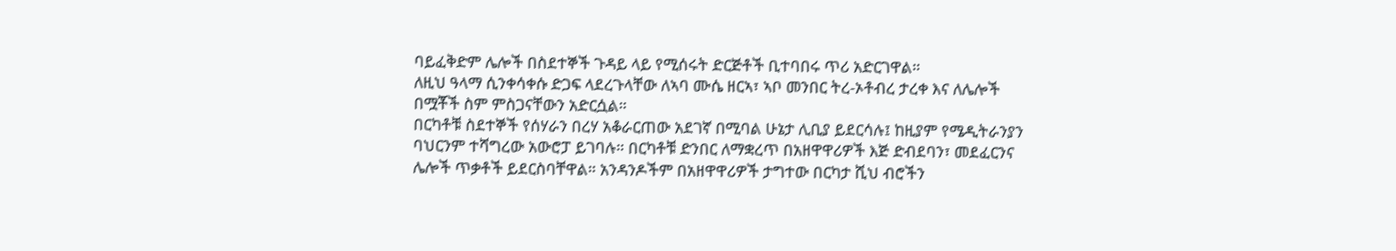ባይፈቅድም ሌሎች በስደተኞች ጉዳይ ላይ የሚሰሩት ድርጅቶች ቢተባበሩ ጥሪ አድርገዋል።
ለዚህ ዓላማ ሲንቀሳቀሱ ድጋፍ ላደረጉላቸው ለኣባ ሙሴ ዘርኣ፣ ኣቦ መንበር ትረ-ኦቶብረ ታረቀ እና ለሌሎች በሟቾች ስም ምስጋናቸውን አድርሷል።
በርካቶቹ ስደተኞች የሰሃራን በረሃ አቆራርጠው አደገኛ በሚባል ሁኔታ ሊቢያ ይደርሳሉ፤ ከዚያም የሜዲትራንያን ባህርንም ተሻግረው አውሮፓ ይገባሉ። በርካቶቹ ድንበር ለማቋረጥ በአዘዋዋሪዎች እጅ ድብደባን፣ መደፈርንና ሌሎች ጥቃቶች ይደርስባቸዋል። አንዳንዶችም በአዘዋዋሪዎች ታግተው በርካታ ሺህ ብሮችን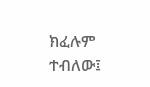ክፈሉም ተብለው፤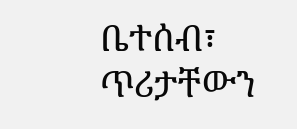ቤተሰብ፣ ጥሪታቸውን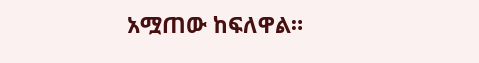አሟጠው ከፍለዋል።